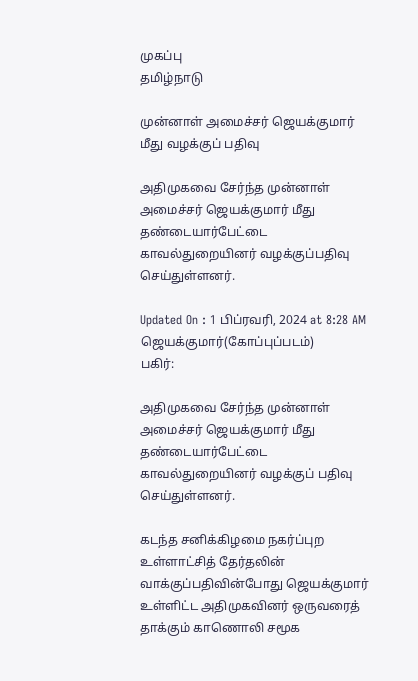முகப்பு
தமிழ்நாடு

முன்னாள் அமைச்சர் ஜெயக்குமார் மீது வழக்குப் பதிவு

அதிமுகவை சேர்ந்த முன்னாள் அமைச்சர் ஜெயக்குமார் மீது தண்டையார்பேட்டை காவல்துறையினர் வழக்குப்பதிவு செய்துள்ளனர்.

Updated On : 1 பிப்ரவரி, 2024 at 8:28 AM
ஜெயக்குமார்(கோப்புப்படம்)
பகிர்:

அதிமுகவை சேர்ந்த முன்னாள் அமைச்சர் ஜெயக்குமார் மீது தண்டையார்பேட்டை காவல்துறையினர் வழக்குப் பதிவு செய்துள்ளனர்.

கடந்த சனிக்கிழமை நகர்ப்புற உள்ளாட்சித் தேர்தலின் வாக்குப்பதிவின்போது ஜெயக்குமார் உள்ளிட்ட அதிமுகவினர் ஒருவரைத் தாக்கும் காணொலி சமூக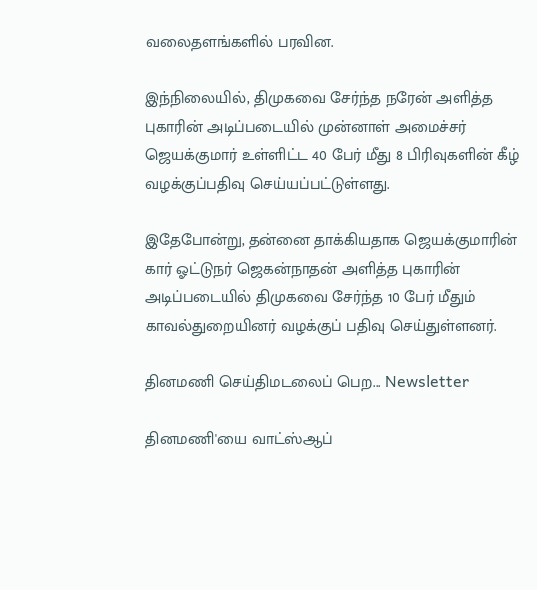வலைதளங்களில் பரவின.

இந்நிலையில், திமுகவை சேர்ந்த நரேன் அளித்த புகாரின் அடிப்படையில் முன்னாள் அமைச்சர் ஜெயக்குமார் உள்ளிட்ட 40 பேர் மீது 8 பிரிவுகளின் கீழ் வழக்குப்பதிவு செய்யப்பட்டுள்ளது.

இதேபோன்று, தன்னை தாக்கியதாக ஜெயக்குமாரின் கார் ஓட்டுநர் ஜெகன்நாதன் அளித்த புகாரின் அடிப்படையில் திமுகவை சேர்ந்த 10 பேர் மீதும் காவல்துறையினர் வழக்குப் பதிவு செய்துள்ளனர்.

தினமணி செய்திமடலைப் பெற... Newsletter

தினமணி'யை வாட்ஸ்ஆப்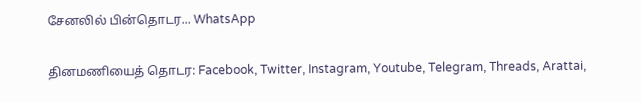சேனலில் பின்தொடர... WhatsApp

தினமணியைத் தொடர: Facebook, Twitter, Instagram, Youtube, Telegram, Threads, Arattai,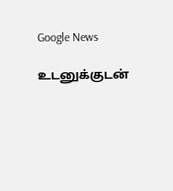Google News

உடனுக்குடன்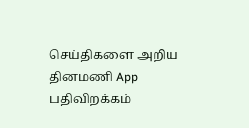செய்திகளை அறிய தினமணி App பதிவிறக்கம்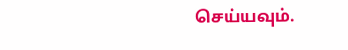செய்யவும்.